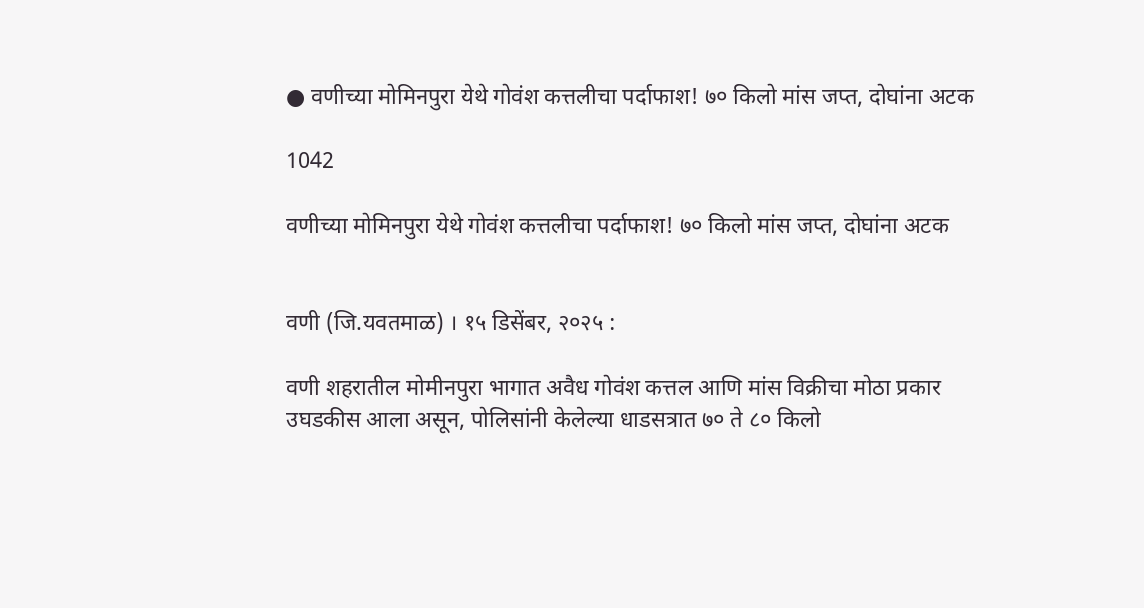● वणीच्या मोमिनपुरा येथे गोवंश कत्तलीचा पर्दाफाश! ७० किलो मांस जप्त, दोघांना अटक

1042

वणीच्या मोमिनपुरा येथे गोवंश कत्तलीचा पर्दाफाश! ७० किलो मांस जप्त, दोघांना अटक


वणी (जि.यवतमाळ) । १५ डिसेंबर, २०२५ :

वणी शहरातील मोमीनपुरा भागात अवैध गोवंश कत्तल आणि मांस विक्रीचा मोठा प्रकार उघडकीस आला असून, पोलिसांनी केलेल्या धाडसत्रात ७० ते ८० किलो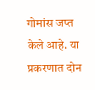गोमांस जप्त केले आहे. या प्रकरणात दोन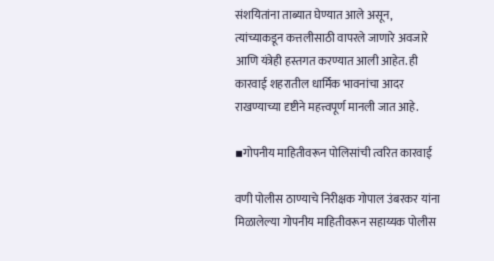संशयितांना ताब्यात घेण्यात आले असून, त्यांच्याकडून कत्तलीसाठी वापरले जाणारे अवजारे आणि यंत्रेही हस्तगत करण्यात आली आहेत. ही कारवाई शहरातील धार्मिक भावनांचा आदर राखण्याच्या दृष्टीने महत्त्वपूर्ण मानली जात आहे.

▪गोपनीय माहितीवरून पोलिसांची त्वरित कारवाई

वणी पोलीस ठाण्याचे निरीक्षक गोपाल उंबरकर यांना मिळालेल्या गोपनीय माहितीवरून सहाय्यक पोलीस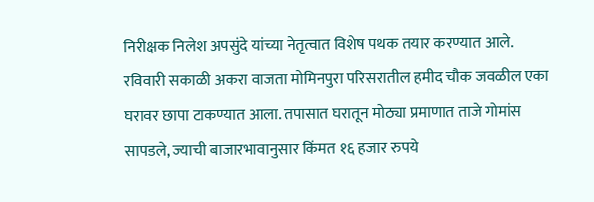निरीक्षक निलेश अपसुंदे यांच्या नेतृत्वात विशेष पथक तयार करण्यात आले. रविवारी सकाळी अकरा वाजता मोमिनपुरा परिसरातील हमीद चौक जवळील एका घरावर छापा टाकण्यात आला. तपासात घरातून मोठ्या प्रमाणात ताजे गोमांस सापडले, ज्याची बाजारभावानुसार किंमत १६ हजार रुपये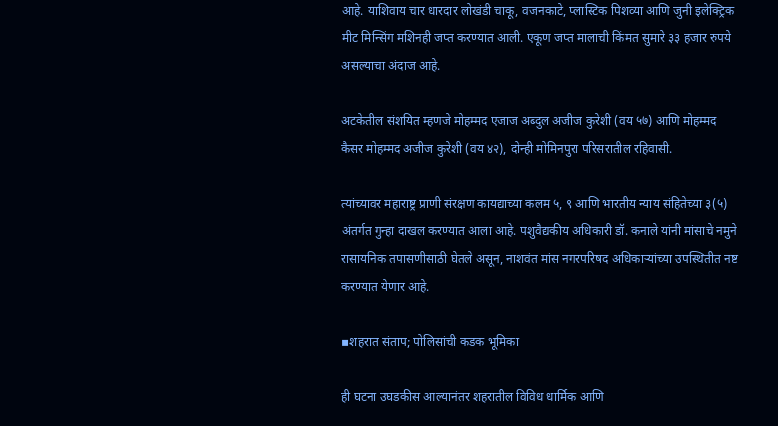आहे. याशिवाय चार धारदार लोखंडी चाकू, वजनकाटे, प्लास्टिक पिशव्या आणि जुनी इलेक्ट्रिक मीट मिन्सिंग मशिनही जप्त करण्यात आली. एकूण जप्त मालाची किंमत सुमारे ३३ हजार रुपये असल्याचा अंदाज आहे.

अटकेतील संशयित म्हणजे मोहम्मद एजाज अब्दुल अजीज कुरेशी (वय ५७) आणि मोहम्मद कैसर मोहम्मद अजीज कुरेशी (वय ४२), दोन्ही मोमिनपुरा परिसरातील रहिवासी.

त्यांच्यावर महाराष्ट्र प्राणी संरक्षण कायद्याच्या कलम ५, ९ आणि भारतीय न्याय संहितेच्या ३(५) अंतर्गत गुन्हा दाखल करण्यात आला आहे. पशुवैद्यकीय अधिकारी डॉ. कनाले यांनी मांसाचे नमुने रासायनिक तपासणीसाठी घेतले असून, नाशवंत मांस नगरपरिषद अधिकाऱ्यांच्या उपस्थितीत नष्ट करण्यात येणार आहे.

▪शहरात संताप; पोलिसांची कडक भूमिका

ही घटना उघडकीस आल्यानंतर शहरातील विविध धार्मिक आणि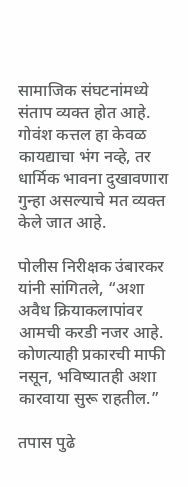सामाजिक संघटनांमध्ये संताप व्यक्त होत आहे. गोवंश कत्तल हा केवळ कायद्याचा भंग नव्हे, तर धार्मिक भावना दुखावणारा गुन्हा असल्याचे मत व्यक्त केले जात आहे.

पोलीस निरीक्षक उंबारकर यांनी सांगितले, “अशा अवैध क्रियाकलापांवर आमची करडी नजर आहे. कोणत्याही प्रकारची माफी नसून, भविष्यातही अशा कारवाया सुरू राहतील.”

तपास पुढे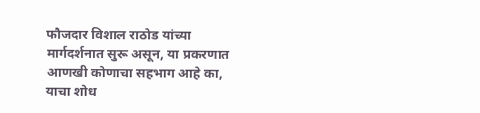फौजदार विशाल राठोड यांच्या मार्गदर्शनात सुरू असून, या प्रकरणात आणखी कोणाचा सहभाग आहे का, याचा शोध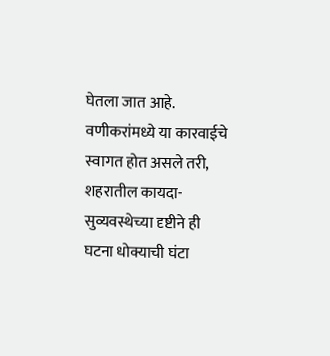घेतला जात आहे. वणीकरांमध्ये या कारवाईचे स्वागत होत असले तरी, शहरातील कायदा-सुव्यवस्थेच्या दृष्टीने ही घटना धोक्याची घंटा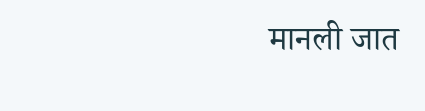मानली जात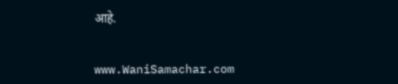आहे.


www.WaniSamachar.com